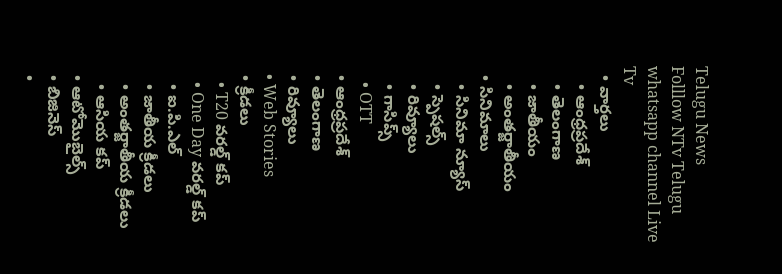Telugu News
Folllow NTv Telugu whatsapp channel Live Tv
  • వార్తలు
    • ఆంధ్రప్రదేశ్
    • తెలంగాణ
    • జాతీయం
    • అంతర్జాతీయం
  • సినిమాలు
    • సినిమా న్యూస్
    • స్పెషల్స్
    • రివ్యూలు
    • గాసిప్స్
    • OTT
  • ఆంధ్రప్రదేశ్
  • తెలంగాణ
  • రివ్యూలు
  • Web Stories
  • క్రీడలు
    • T20 వరల్డ్ కప్
    • One Day వరల్డ్ కప్
    • ఐ.పి.ఎల్
    • జాతీయ క్రీడలు
    • అంతర్జాతీయ క్రీడలు
    • ఆసియ కప్
  • ఆటోమొబైల్స్
  • బిజినెస్‌
  •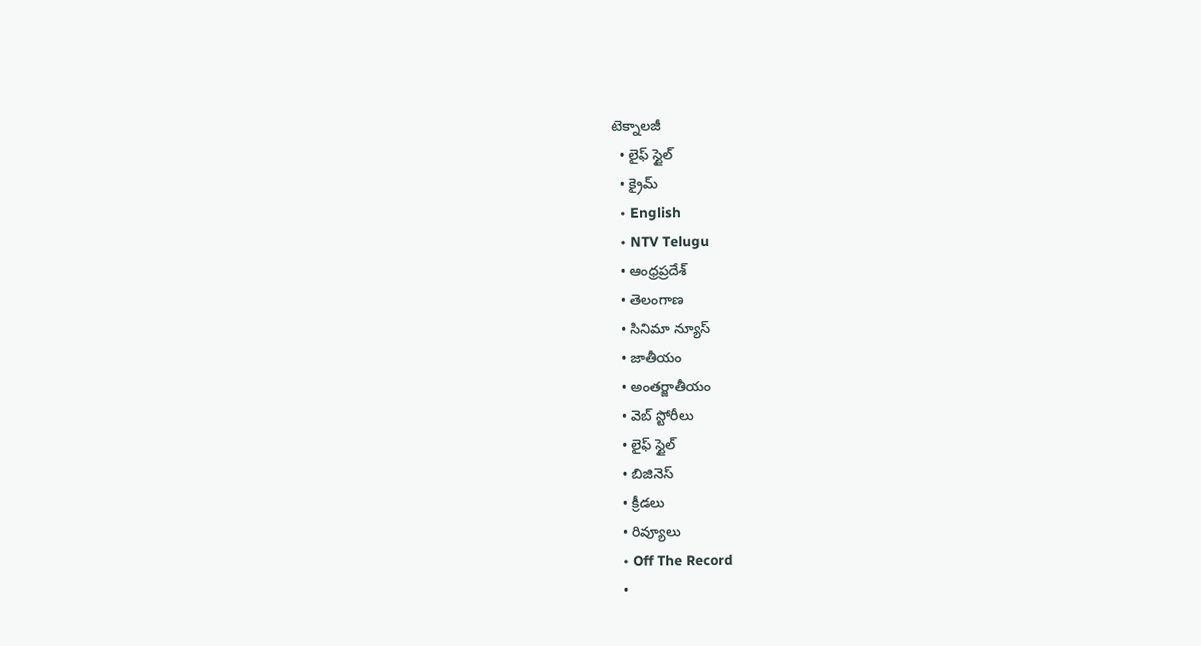టెక్నాలజీ
  • లైఫ్ స్టైల్
  • క్రైమ్
  • English
  • NTV Telugu
  • ఆంధ్రప్రదేశ్
  • తెలంగాణ
  • సినిమా న్యూస్
  • జాతీయం
  • అంతర్జాతీయం
  • వెబ్ స్టోరీలు
  • లైఫ్ స్టైల్
  • బిజినెస్‌
  • క్రీడలు
  • రివ్యూలు
  • Off The Record
  •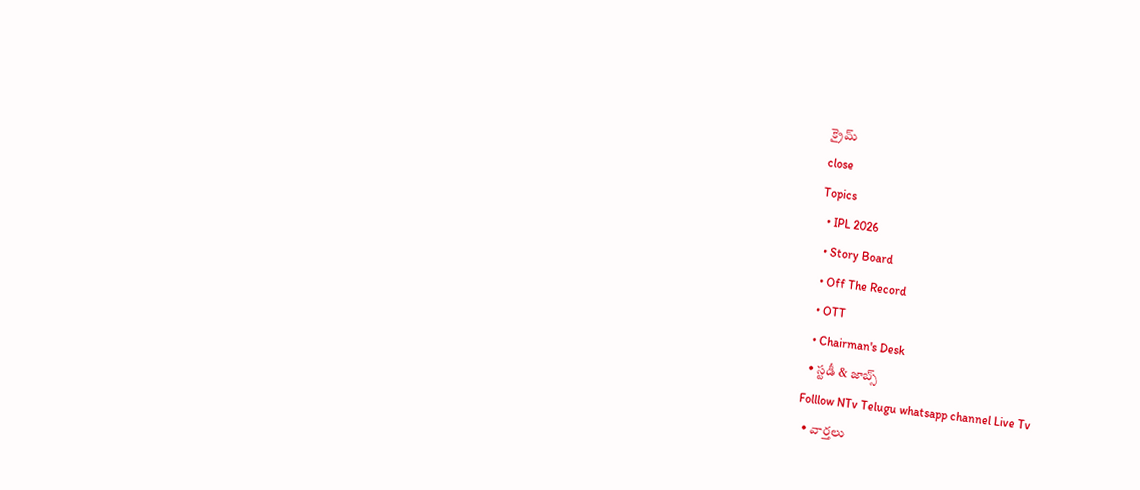క్రైమ్
close
Topics
  • IPL 2026
  • Story Board
  • Off The Record
  • OTT
  • Chairman's Desk
  • స్టడీ & జాబ్స్
Folllow NTv Telugu whatsapp channel Live Tv
  • వార్తలు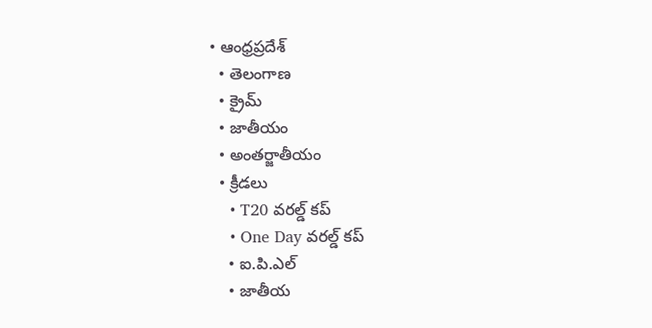• ఆంధ్రప్రదేశ్
  • తెలంగాణ
  • క్రైమ్
  • జాతీయం
  • అంతర్జాతీయం
  • క్రీడలు
    • T20 వరల్డ్ కప్
    • One Day వరల్డ్ కప్
    • ఐ.పి.ఎల్
    • జాతీయ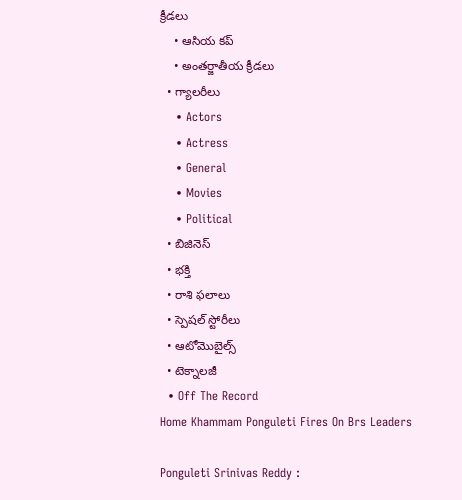క్రీడలు
    • ఆసియ కప్
    • అంతర్జాతీయ క్రీడలు
  • గ్యాలరీలు
    • Actors
    • Actress
    • General
    • Movies
    • Political
  • బిజినెస్‌
  • భక్తి
  • రాశి ఫలాలు
  • స్పెషల్‌ స్టోరీలు
  • ఆటోమొబైల్స్
  • టెక్నాలజీ
  • Off The Record
Home Khammam Ponguleti Fires On Brs Leaders

Ponguleti Srinivas Reddy :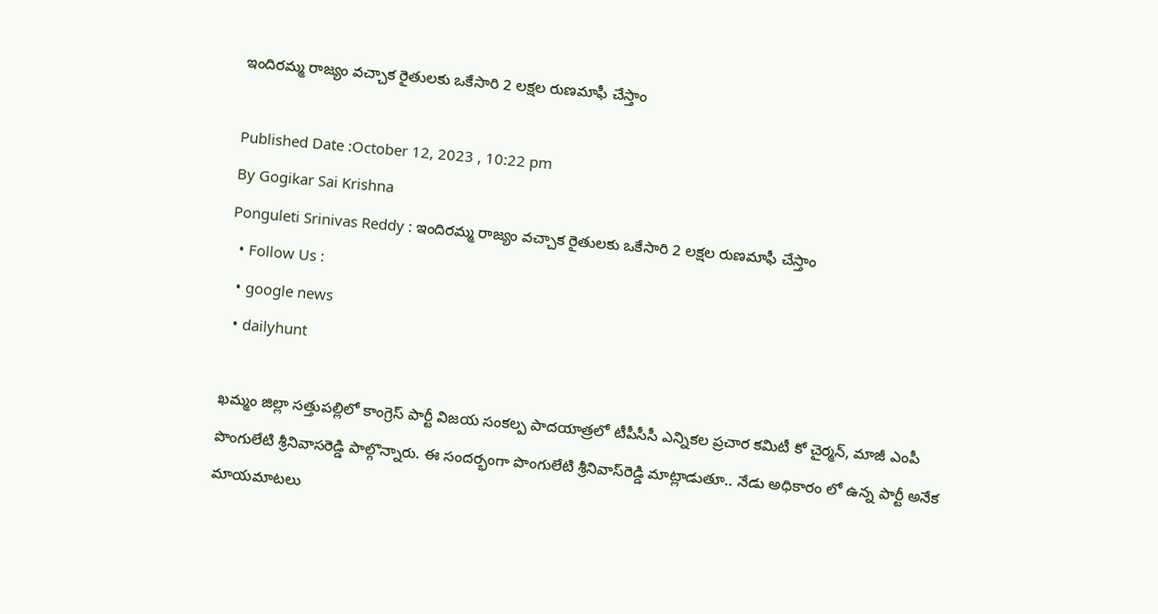ఇందిరమ్మ రాజ్యం వచ్చాక రైతులకు ఒకేసారి 2 లక్షల రుణమాఫీ చేస్తాం

Published Date :October 12, 2023 , 10:22 pm
By Gogikar Sai Krishna
Ponguleti Srinivas Reddy : ఇందిరమ్మ రాజ్యం వచ్చాక రైతులకు ఒకేసారి 2 లక్షల రుణమాఫీ చేస్తాం
  • Follow Us :
  • google news
  • dailyhunt

ఖమ్మం జిల్లా సత్తుపల్లిలో కాంగ్రెస్ పార్టీ విజయ సంకల్ప పాదయాత్రలో టీపీసీసీ ఎన్నికల ప్రచార కమిటీ కో చైర్మన్, మాజీ ఎంపీ పొంగులేటి శ్రీనివాసరెడ్డి పాల్గొన్నారు. ఈ సందర్భంగా పొంగులేటి శ్రీనివాస్‌రెడ్డి మాట్లాడుతూ.. నేడు అధికారం లో ఉన్న పార్టీ అనేక మాయమాటలు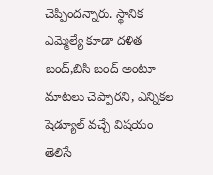చెప్పిందన్నారు. స్థానిక ఎమ్మెల్యే కూడా దళిత బంద్,బిసి బంద్ అంటూ మాటలు చెప్పారని, ఎన్నికల షెడ్యూల్ వచ్చే విషయం తెలిసే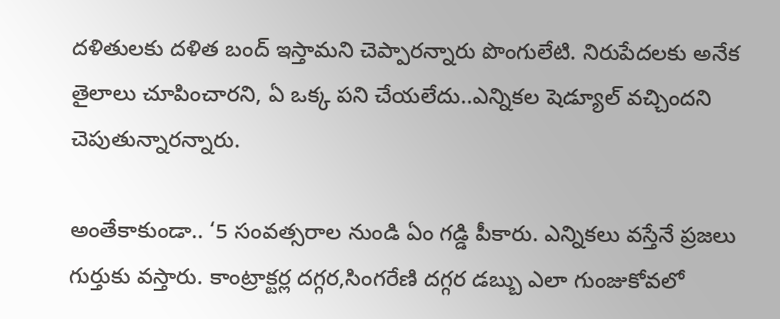దళితులకు దళిత బంద్ ఇస్తామని చెప్పారన్నారు పొంగులేటి. నిరుపేదలకు అనేక తైలాలు చూపించారని, ఏ ఒక్క పని చేయలేదు..ఎన్నికల షెడ్యూల్ వచ్చిందని చెపుతున్నారన్నారు.

అంతేకాకుండా.. ‘5 సంవత్సరాల నుండి ఏం గడ్డి పీకారు. ఎన్నికలు వస్తేనే ప్రజలు గుర్తుకు వస్తారు. కాంట్రాక్టర్ల దగ్గర,సింగరేణి దగ్గర డబ్బు ఎలా గుంజుకోవలో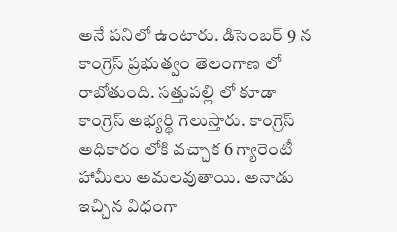అనే పనిలో ఉంటారు. డిసెంబర్ 9 న కాంగ్రెస్ ప్రభుత్వం తెలంగాణ లో రాబోతుంది. సత్తుపల్లి లో కూడా కాంగ్రెస్ అభ్యర్థి గెలుస్తారు. కాంగ్రెస్ అధికారం లోకి వచ్చాక 6 గ్యారెంటీ హామీలు అమలవుతాయి. అనాడు ఇచ్చిన విధంగా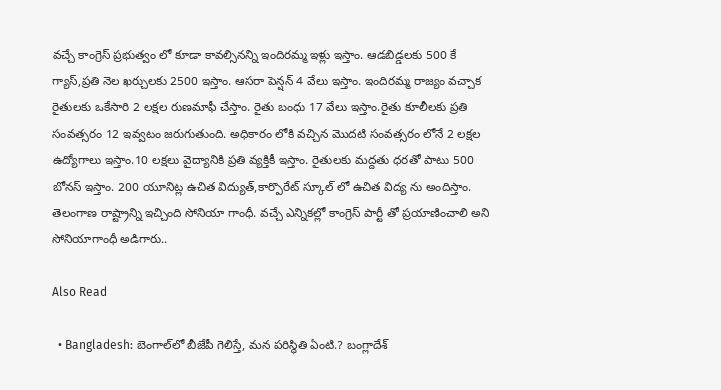వచ్చే కాంగ్రెస్ ప్రభుత్వం లో కూడా కావల్సినన్ని ఇందిరమ్మ ఇళ్లు ఇస్తాం. ఆడబిడ్డలకు 500 కే గ్యాస్,ప్రతి నెల ఖర్చులకు 2500 ఇస్తాం. ఆసరా పెన్షన్ 4 వేలు ఇస్తాం. ఇందిరమ్మ రాజ్యం వచ్చాక రైతులకు ఒకేసారి 2 లక్షల రుణమాఫీ చేస్తాం. రైతు బంధు 17 వేలు ఇస్తాం.రైతు కూలీలకు ప్రతి సంవత్సరం 12 ఇవ్వటం జరుగుతుంది. అధికారం లోకి వచ్చిన మొదటి సంవత్సరం లోనే 2 లక్షల ఉద్యోగాలు ఇస్తాం.10 లక్షలు వైద్యానికి ప్రతి వ్యక్తికీ ఇస్తాం. రైతులకు మద్దతు ధరతో పాటు 500 బోనస్ ఇస్తాం. 200 యూనిట్ల ఉచిత విద్యుత్,కార్పొరేట్ స్కూల్ లో ఉచిత విద్య ను అందిస్తాం. తెలంగాణ రాష్ట్రాన్ని ఇచ్చింది సోనియా గాంధీ. వచ్చే ఎన్నికల్లో కాంగ్రెస్ పార్టీ తో ప్రయాణించాలి అని సోనియాగాంధీ అడిగారు..

Also Read

  • Bangladesh: బెంగాల్‌లో బీజేపీ గెలిస్తే, మన పరిస్థితి ఏంటి.? బంగ్లాదేశ్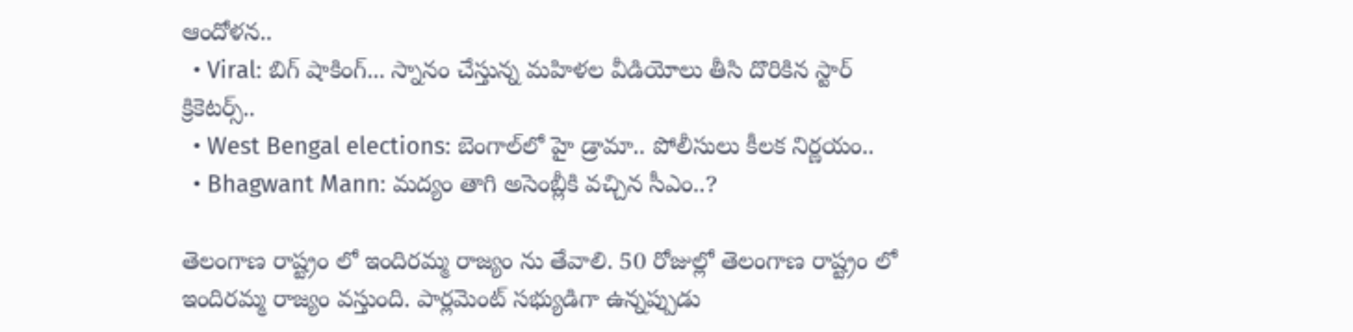ఆందోళన..
  • Viral: బిగ్ షాకింగ్... స్నానం చేస్తున్న మహిళల వీడియోలు తీసి దొరికిన స్టార్ క్రికెటర్స్..
  • West Bengal elections: బెంగాల్‌లో హై డ్రామా.. పోలీసులు కీలక నిర్ణయం..
  • Bhagwant Mann: మద్యం తాగి అసెంబ్లీకి వచ్చిన సీఎం..?

తెలంగాణ రాష్ట్రం లో ఇందిరమ్మ రాజ్యం ను తేవాలి. 50 రోజుల్లో తెలంగాణ రాష్ట్రం లో ఇందిరమ్మ రాజ్యం వస్తుంది. పార్లమెంట్ సభ్యుడిగా ఉన్నప్పుడు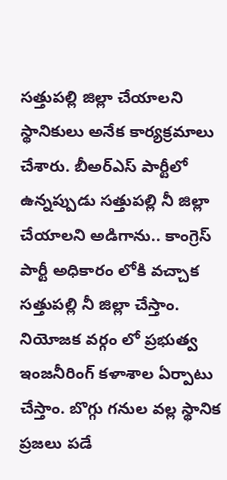సత్తుపల్లి జిల్లా చేయాలని స్థానికులు అనేక కార్యక్రమాలు చేశారు. బీఅర్ఎస్ పార్టీలో ఉన్నప్పుడు సత్తుపల్లి నీ జిల్లా చేయాలని అడిగాను.. కాంగ్రెస్ పార్టీ అధికారం లోకి వచ్చాక సత్తుపల్లి నీ జిల్లా చేస్తాం. నియోజక వర్గం లో ప్రభుత్వ ఇంజనీరింగ్ కళాశాల ఏర్పాటు చేస్తాం. బొగ్గు గనుల వల్ల స్థానిక ప్రజలు పడే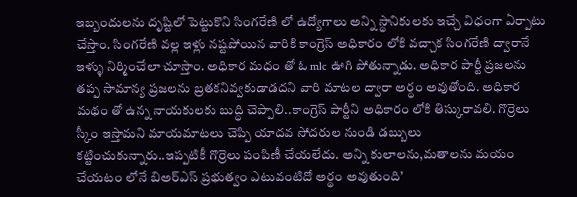ఇబ్బందులను దృష్టిలో పెట్టుకొని సింగరేణి లో ఉద్యోగాలు అన్ని స్థానికులకు ఇచ్చే విధంగా ఏర్పాటు చేస్తాం. సింగరేణి వల్ల ఇళ్లు నష్టపోయిన వారికి కాంగ్రెస్ అధికారం లోకి వచ్చాక సింగరేణి ద్వారానే ఇళ్ళు నిర్మించేలా చూస్తాం. అధికార మధం తో ఓ mlc ఊగి పోతున్నాడు. అధికార పార్టీ ప్రజలను తప్ప సామాన్య ప్రజలను బ్రతకనివ్వకుడాడదని వారి మాటల ద్వారా అర్ధం అవుతోంది. అధికార మథం తో ఉన్న నాయకులకు బుద్ధి చెప్పాలి..కాంగ్రెస్ పార్టీని అధికారం లోకి తిస్కురావలి. గొర్రెలు స్కీం ఇస్తామని మాయమాటలు చెప్పి యాదవ సోదరుల నుండి డబ్బులు కట్టించుకున్నారు..ఇప్పటికీ గొర్రెలు పంపిణీ చేయలేదు. అన్ని కులాలను,మతాలను మయం చేయటం లోనే బిఅర్ఎస్ ప్రభుత్వం ఎటువంటిదో అర్థం అవుతుంది’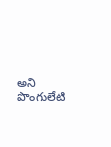అని పొంగులేటి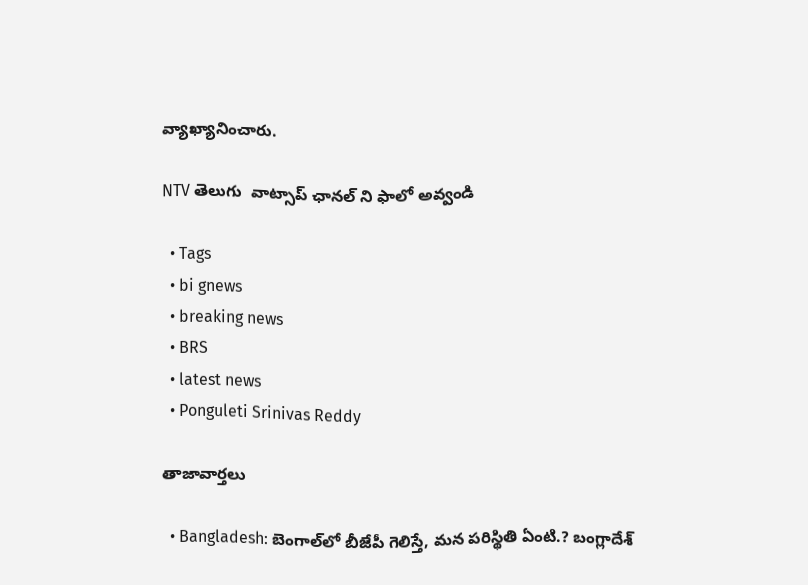వ్యాఖ్యానించారు.

NTV తెలుగు  వాట్సాప్ ఛానల్ ని ఫాలో అవ్వండి

  • Tags
  • bi gnews
  • breaking news
  • BRS
  • latest news
  • Ponguleti Srinivas Reddy

తాజావార్తలు

  • Bangladesh: బెంగాల్‌లో బీజేపీ గెలిస్తే, మన పరిస్థితి ఏంటి.? బంగ్లాదేశ్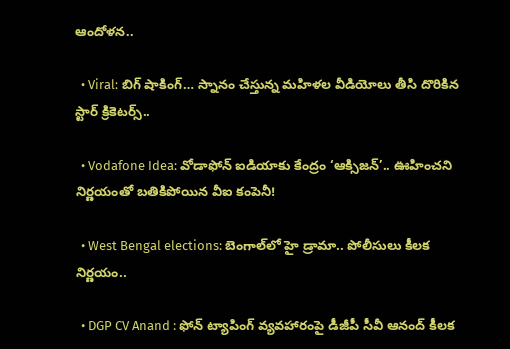ఆందోళన..

  • Viral: బిగ్ షాకింగ్… స్నానం చేస్తున్న మహిళల వీడియోలు తీసి దొరికిన స్టార్ క్రికెటర్స్..

  • Vodafone Idea: వోడాఫోన్ ఐడియాకు కేంద్రం ‘ఆక్సిజన్’.. ఊహించని నిర్ణయంతో బతికిపోయిన వీఐ కంపెనీ!

  • West Bengal elections: బెంగాల్‌లో హై డ్రామా.. పోలీసులు కీలక నిర్ణయం..

  • DGP CV Anand : ఫోన్ ట్యాపింగ్ వ్యవహారంపై డీజీపీ సీవీ ఆనంద్ కీలక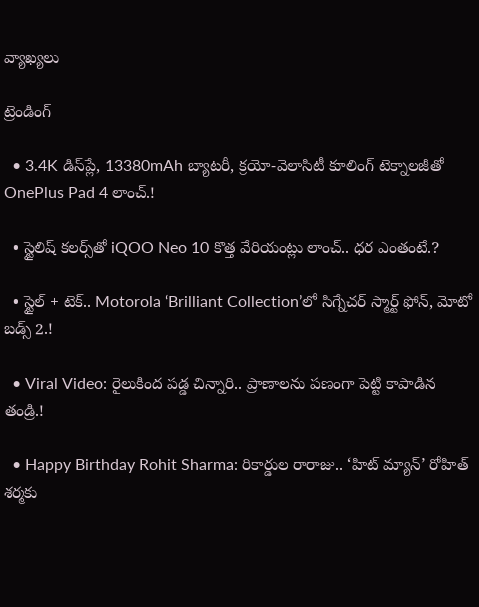వ్యాఖ్యలు

ట్రెండింగ్‌

  • 3.4K డిస్‌ప్లే, 13380mAh బ్యాటరీ, క్రయో-వెలాసిటీ కూలింగ్ టెక్నాలజీతో OnePlus Pad 4 లాంచ్.!

  • స్టైలిష్ కలర్స్‌తో iQOO Neo 10 కొత్త వేరియంట్లు లాంచ్.. ధర ఎంతంటే.?

  • స్టైల్ + టెక్.. Motorola ‘Brilliant Collection’లో సిగ్నేచర్ స్మార్ట్ ఫోన్, మోటో బడ్స్ 2.!

  • Viral Video: రైలుకింద పడ్డ చిన్నారి.. ప్రాణాలను పణంగా పెట్టి కాపాడిన తండ్రి.!

  • Happy Birthday Rohit Sharma: రికార్డుల రారాజు.. ‘హిట్‌ మ్యాన్’ రోహిత్ శర్మకు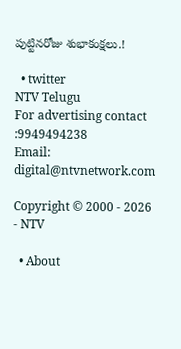పుట్టినరోజు శుభాకంక్షలు.!

  • twitter
NTV Telugu
For advertising contact :9949494238
Email: digital@ntvnetwork.com

Copyright © 2000 - 2026 - NTV

  • About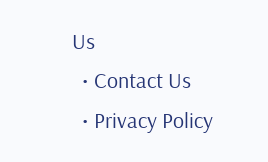Us
  • Contact Us
  • Privacy Policy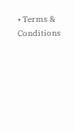• Terms & Conditions